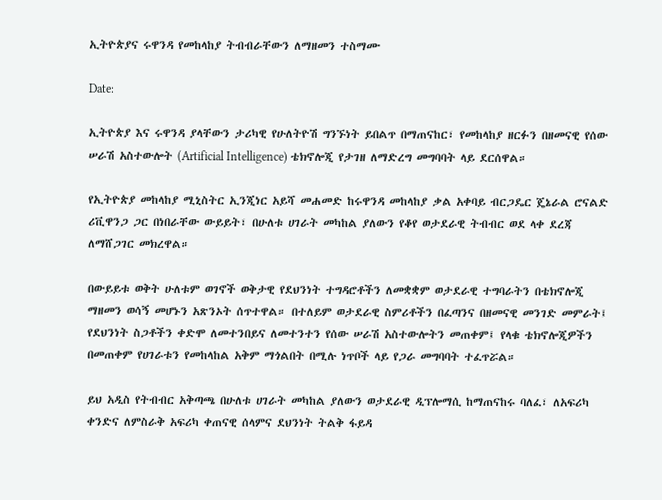ኢትዮጵያና ሩዋንዳ የመከላከያ ትብብራቸውን ለማዘመን ተስማሙ

Date:

ኢትዮጵያ እና ሩዋንዳ ያላቸውን ታሪካዊ የሁለትዮሽ ግንኙነት ይበልጥ በማጠናከር፣ የመከላከያ ዘርፉን በዘመናዊ የሰው ሠራሽ አስተውሎት (Artificial Intelligence) ቴክኖሎጂ የታገዘ ለማድረግ መግባባት ላይ ደርሰዋል።

የኢትዮጵያ መከላከያ ሚኒስትር ኢንጂነር አይሻ መሐመድ ከሩዋንዳ መከላከያ ቃል አቀባይ ብርጋዴር ጄኔራል ሮናልድ ሪቪዋንጋ ጋር በነበራቸው ውይይት፣ በሁለቱ ሀገራት መካከል ያለውን የቆየ ወታደራዊ ትብብር ወደ ላቀ ደረጃ ለማሸጋገር መክረዋል።

በውይይቱ ወቅት ሁለቱም ወገኖች ወቅታዊ የደህንነት ተግዳሮቶችን ለመቋቋም ወታደራዊ ተግባራትን በቴክኖሎጂ ማዘመን ወሳኝ መሆኑን አጽንኦት ሰጥተዋል። በተለይም ወታደራዊ ስምሪቶችን በፈጣንና በዘመናዊ መንገድ መምራት፤ የደህንነት ስጋቶችን ቀድሞ ለመተንበይና ለመተንተን የሰው ሠራሽ አስተውሎትን መጠቀም፤ የላቁ ቴክኖሎጂዎችን በመጠቀም የሀገራቱን የመከላከል አቅም ማጎልበት በሚሉ ነጥቦች ላይ የጋራ መግባባት ተፈጥሯል።

ይህ አዲስ የትብብር አቅጣጫ በሁለቱ ሀገራት መካከል ያለውን ወታደራዊ ዲፕሎማሲ ከማጠናከሩ ባለፈ፣ ለአፍሪካ ቀንድና ለምስራቅ አፍሪካ ቀጠናዊ ሰላምና ደህንነት ትልቅ ፋይዳ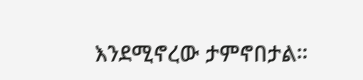እንደሚኖረው ታምኖበታል።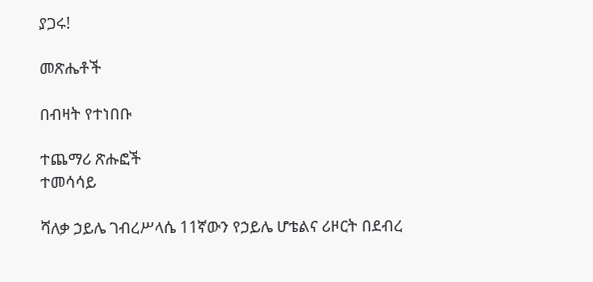ያጋሩ!

መጽሔቶች

በብዛት የተነበቡ

ተጨማሪ ጽሑፎች
ተመሳሳይ

ሻለቃ ኃይሌ ገብረሥላሴ 11ኛውን የኃይሌ ሆቴልና ሪዞርት በደብረ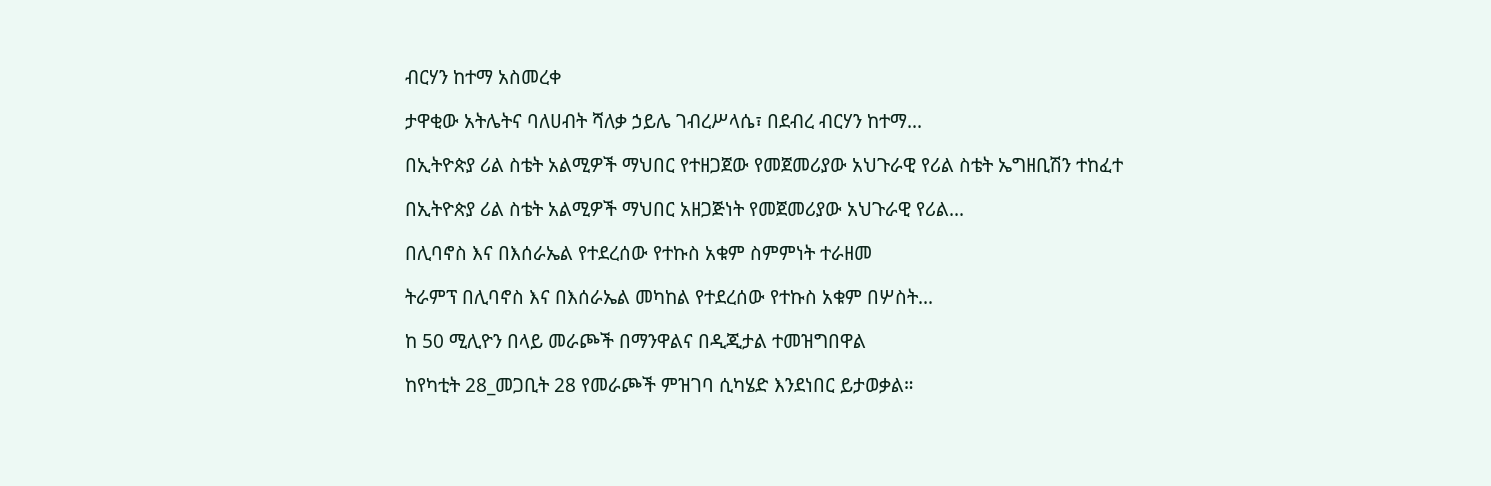ብርሃን ከተማ አስመረቀ

ታዋቂው አትሌትና ባለሀብት ሻለቃ ኃይሌ ገብረሥላሴ፣ በደብረ ብርሃን ከተማ...

በኢትዮጵያ ሪል ስቴት አልሚዎች ማህበር የተዘጋጀው የመጀመሪያው አህጉራዊ የሪል ስቴት ኤግዘቢሽን ተከፈተ

በኢትዮጵያ ሪል ስቴት አልሚዎች ማህበር አዘጋጅነት የመጀመሪያው አህጉራዊ የሪል...

በሊባኖስ እና በእሰራኤል የተደረሰው የተኩስ አቁም ስምምነት ተራዘመ

ትራምፕ በሊባኖስ እና በእሰራኤል መካከል የተደረሰው የተኩስ አቁም በሦስት...

ከ 50 ሚሊዮን በላይ መራጮች በማንዋልና በዲጂታል ተመዝግበዋል

ከየካቲት 28_መጋቢት 28 የመራጮች ምዝገባ ሲካሄድ እንደነበር ይታወቃል።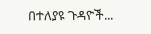በተለያዩ ጉዳዮች...